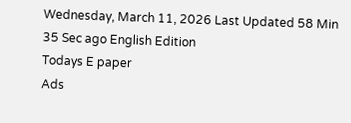Wednesday, March 11, 2026 Last Updated 58 Min 35 Sec ago English Edition
Todays E paper
Ads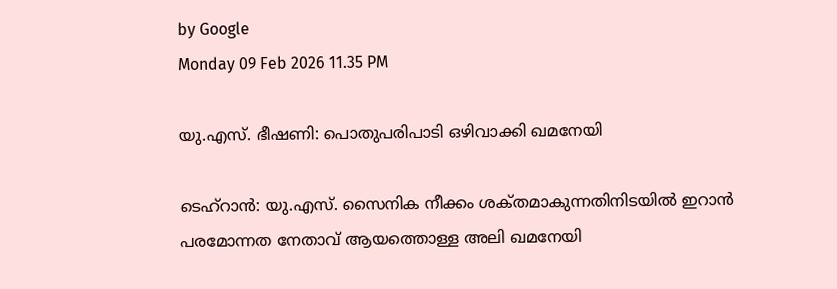by Google
Monday 09 Feb 2026 11.35 PM

യു.എസ്‌. ഭീഷണി: പൊതുപരിപാടി ഒഴിവാക്കി ഖമനേയി

ടെഹ്‌റാന്‍: യു.എസ്‌. സൈനിക നീക്കം ശക്‌തമാകുന്നതിനിടയില്‍ ഇറാന്‍ പരമോന്നത നേതാവ്‌ ആയത്തൊള്ള അലി ഖമനേയി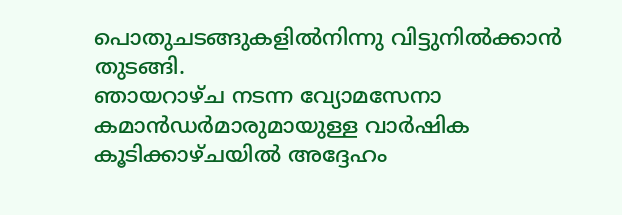പൊതുചടങ്ങുകളില്‍നിന്നു വിട്ടുനില്‍ക്കാന്‍ തുടങ്ങി.
ഞായറാഴ്‌ച നടന്ന വ്യോമസേനാ കമാന്‍ഡര്‍മാരുമായുള്ള വാര്‍ഷിക കൂടിക്കാഴ്‌ചയില്‍ അദ്ദേഹം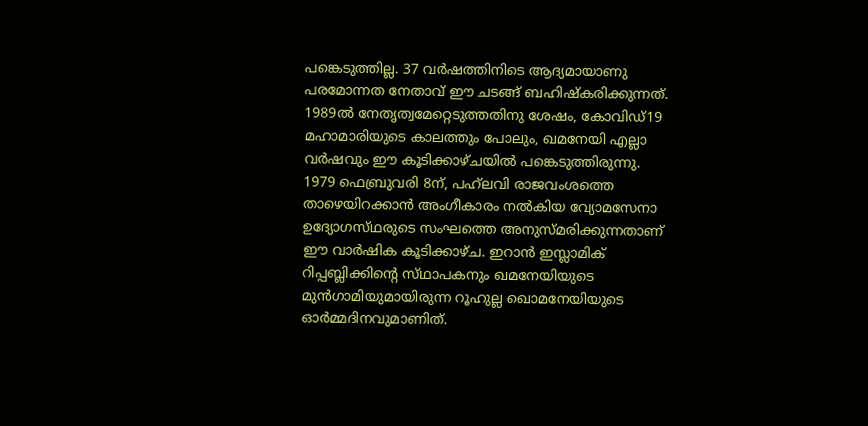പങ്കെടുത്തില്ല. 37 വര്‍ഷത്തിനിടെ ആദ്യമായാണു പരമോന്നത നേതാവ്‌ ഈ ചടങ്ങ്‌ ബഹിഷ്‌കരിക്കുന്നത്‌. 1989ല്‍ നേതൃത്വമേറ്റെടുത്തതിനു ശേഷം, കോവിഡ്‌19 മഹാമാരിയുടെ കാലത്തും പോലും, ഖമനേയി എല്ലാ വര്‍ഷവും ഈ കൂടിക്കാഴ്‌ചയില്‍ പങ്കെടുത്തിരുന്നു.
1979 ഫെബ്രുവരി 8ന്‌, പഹ്‌ലവി രാജവംശത്തെ താഴെയിറക്കാന്‍ അംഗീകാരം നല്‍കിയ വ്യോമസേനാ ഉദ്യോഗസ്‌ഥരുടെ സംഘത്തെ അനുസ്‌മരിക്കുന്നതാണ്‌ ഈ വാര്‍ഷിക കൂടിക്കാഴ്‌ച. ഇറാന്‍ ഇസ്ലാമിക്‌ റിപ്പബ്ലിക്കിന്റെ സ്‌ഥാപകനും ഖമനേയിയുടെ മുന്‍ഗാമിയുമായിരുന്ന റൂഹുല്ല ഖൊമനേയിയുടെ ഓര്‍മ്മദിനവുമാണിത്‌.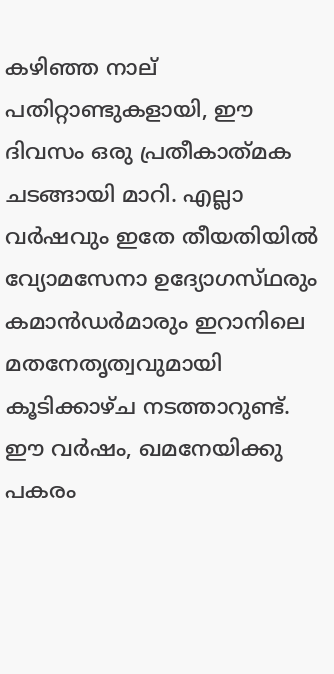കഴിഞ്ഞ നാല്‌ പതിറ്റാണ്ടുകളായി, ഈ ദിവസം ഒരു പ്രതീകാത്‌മക ചടങ്ങായി മാറി. എല്ലാ വര്‍ഷവും ഇതേ തീയതിയില്‍ വ്യോമസേനാ ഉദ്യോഗസ്‌ഥരും കമാന്‍ഡര്‍മാരും ഇറാനിലെ മതനേതൃത്വവുമായി കൂടിക്കാഴ്‌ച നടത്താറുണ്ട്‌. ഈ വര്‍ഷം, ഖമനേയിക്കു പകരം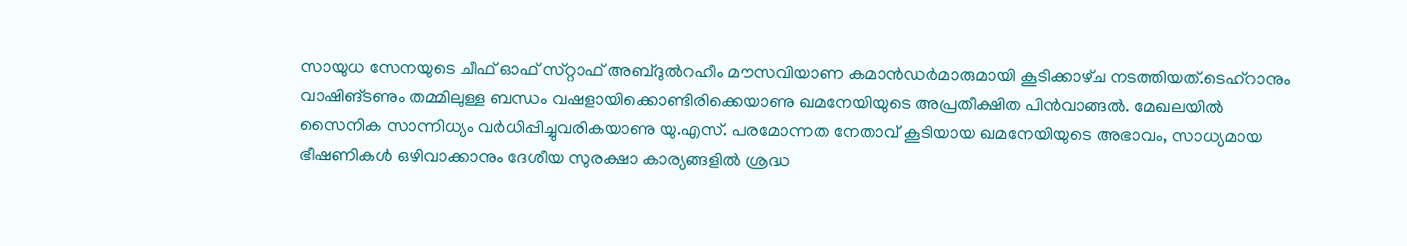സായുധ സേനയുടെ ചീഫ്‌ ഓഫ്‌ സ്‌റ്റാഫ്‌ അബ്‌ദുല്‍റഹീം മൗസവിയാണ കമാന്‍ഡര്‍മാരുമായി കൂടിക്കാഴ്‌ച നടത്തിയത്‌.ടെഹ്‌റാനും വാഷിങ്‌ടണും തമ്മിലുള്ള ബന്ധം വഷളായിക്കൊണ്ടിരിക്കെയാണു ഖമനേയിയുടെ അപ്രതീക്ഷിത പിന്‍വാങ്ങല്‍. മേഖലയില്‍ സൈനിക സാന്നിധ്യം വര്‍ധിപ്പിച്ചുവരികയാണു യു.എസ്‌. പരമോന്നത നേതാവ്‌ കൂടിയായ ഖമനേയിയുടെ അഭാവം, സാധ്യമായ ഭീഷണികള്‍ ഒഴിവാക്കാനും ദേശീയ സുരക്ഷാ കാര്യങ്ങളില്‍ ശ്രദ്ധ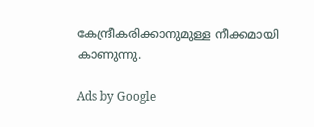കേന്ദ്രീകരിക്കാനുമുള്ള നീക്കമായി കാണുന്നു.

Ads by Google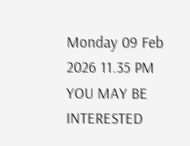Monday 09 Feb 2026 11.35 PM
YOU MAY BE INTERESTED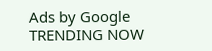Ads by Google
TRENDING NOW